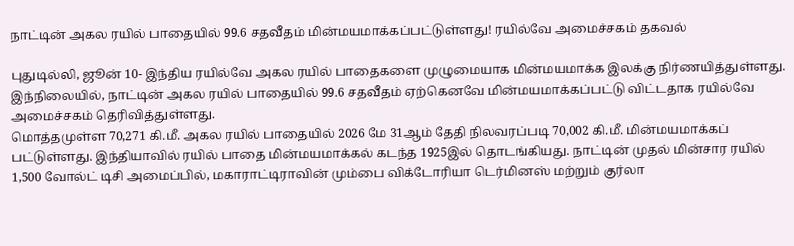நாட்டின் அகல ரயில் பாதையில் 99.6 சதவீதம் மின்மயமாக்கப்பட்டுள்ளது! ரயில்வே அமைச்சகம் தகவல்

புதுடில்லி, ஜூன் 10- இந்திய ரயில்வே அகல ரயில் பாதைகளை முழுமையாக மின்மயமாக்க இலக்கு நிர்ணயித்துள்ளது. இந்நிலையில், நாட்டின் அகல ரயில் பாதையில் 99.6 சதவீதம் ஏற்கெனவே மின்மயமாக்கப்பட்டு விட்டதாக ரயில்வே அமைச்சகம் தெரிவித்துள்ளது.
மொத்தமுள்ள 70,271 கி.மீ. அகல ரயில் பாதையில் 2026 மே 31ஆம் தேதி நிலவரப்படி 70,002 கி.மீ. மின்மயமாக்கப் பட்டுள்ளது. இந்தியாவில் ரயில் பாதை மின்மயமாக்கல் கடந்த 1925இல் தொடங்கியது. நாட்டின் முதல் மின்சார ரயில் 1,500 வோல்ட் டிசி அமைப்பில், மகாராட்டிராவின் மும்பை விக்டோரியா டெர்மினஸ் மற்றும் குர்லா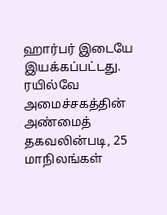ஹார்பர் இடையே இயக்கப்பட்டது.
ரயில்வே அமைச்சகத்தின் அண்மைத் தகவலின்படி, 25 மாநிலங்கள்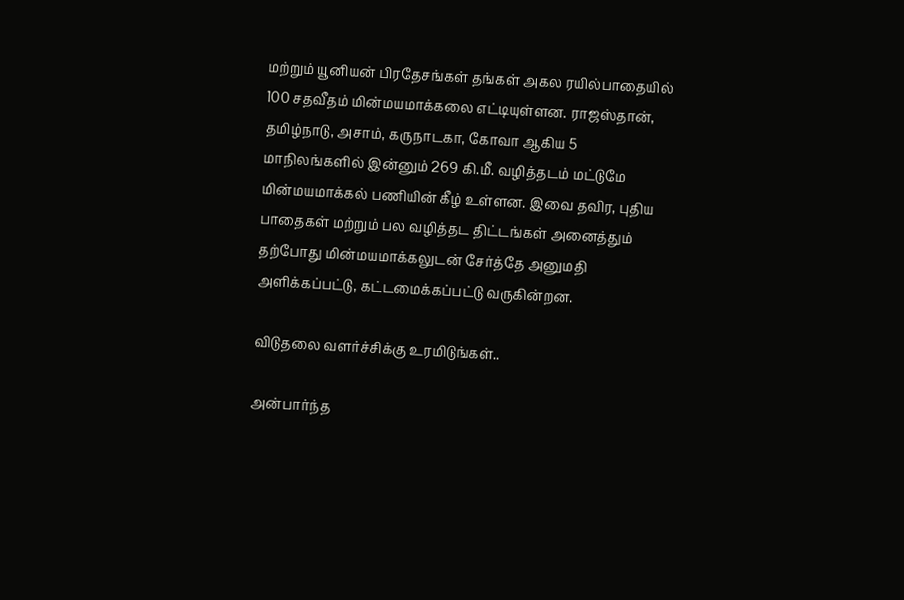மற்றும் யூனியன் பிரதேசங்கள் தங்கள் அகல ரயில்பாதையில் 100 சதவீதம் மின்மயமாக்கலை எட்டியுள்ளன. ராஜஸ்தான், தமிழ்நாடு, அசாம், கருநாடகா, கோவா ஆகிய 5 மாநிலங்களில் இன்னும் 269 கி.மீ. வழித்தடம் மட்டுமே மின்மயமாக்கல் பணியின் கீழ் உள்ளன. இவை தவிர, புதிய பாதைகள் மற்றும் பல வழித்தட திட்டங்கள் அனைத்தும் தற்போது மின்மயமாக்கலுடன் சேர்த்தே அனுமதி அளிக்கப்பட்டு, கட்டமைக்கப்பட்டு வருகின்றன.

விடுதலை வளர்ச்சிக்கு உரமிடுங்கள்..

அன்பார்ந்த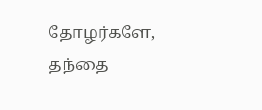தோழர்களே, தந்தை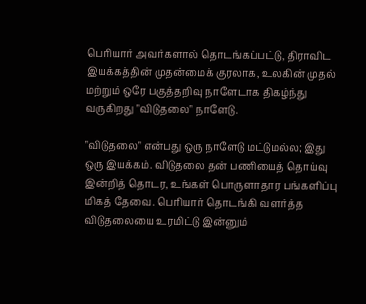பெரியார் அவர்களால் தொடங்கப்பட்டு, திராவிட இயக்கத்தின் முதன்மைக் குரலாக, உலகின் முதல் மற்றும் ஒரே பகுத்தறிவு நாளேடாக திகழ்ந்து வருகிறது "விடுதலை" நாளேடு.

"விடுதலை" என்பது ஒரு நாளேடு மட்டுமல்ல; இது ஒரு இயக்கம். விடுதலை தன் பணியைத் தொய்வு இன்றித் தொடர, உங்கள் பொருளாதார பங்களிப்பு மிகத் தேவை. பெரியார் தொடங்கி வளர்த்த விடுதலையை உரமிட்டு இன்னும்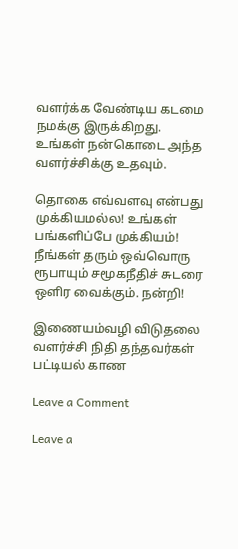வளர்க்க வேண்டிய கடமை நமக்கு இருக்கிறது. உங்கள் நன்கொடை அந்த வளர்ச்சிக்கு உதவும்.

தொகை எவ்வளவு என்பது முக்கியமல்ல! உங்கள் பங்களிப்பே முக்கியம்! நீங்கள் தரும் ஒவ்வொரு ரூபாயும் சமூகநீதிச் சுடரை ஒளிர வைக்கும். நன்றி!

இணையம்வழி விடுதலை வளர்ச்சி நிதி தந்தவர்கள் பட்டியல் காண

Leave a Comment

Leave a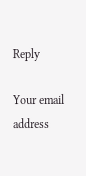Reply

Your email address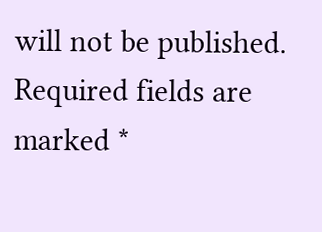will not be published. Required fields are marked *